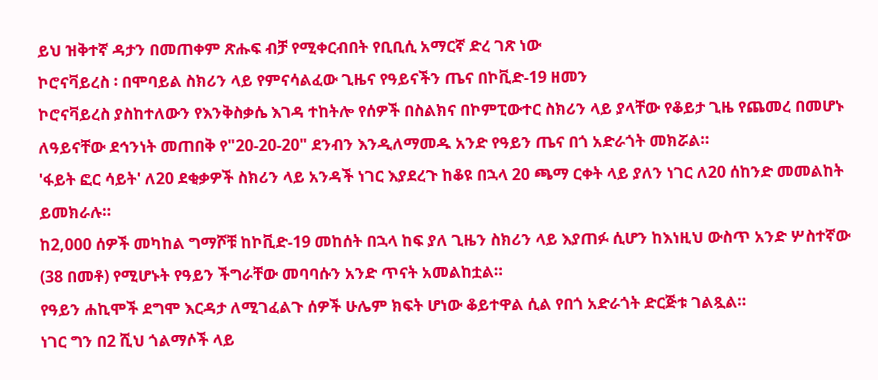ይህ ዝቅተኛ ዳታን በመጠቀም ጽሑፍ ብቻ የሚቀርብበት የቢቢሲ አማርኛ ድረ ገጽ ነው
ኮሮናቫይረስ ፡ በሞባይል ስክሪን ላይ የምናሳልፈው ጊዜና የዓይናችን ጤና በኮቪድ-19 ዘመን
ኮሮናቫይረስ ያስከተለውን የእንቅስቃሴ እገዳ ተከትሎ የሰዎች በስልክና በኮምፒውተር ስክሪን ላይ ያላቸው የቆይታ ጊዜ የጨመረ በመሆኑ ለዓይናቸው ደኅንነት መጠበቅ የ"20-20-20" ደንብን እንዲለማመዱ አንድ የዓይን ጤና በጎ አድራጎት መክሯል።
'ፋይት ፎር ሳይት' ለ20 ደቂቃዎች ስክሪን ላይ አንዳች ነገር እያደረጉ ከቆዩ በኋላ 20 ጫማ ርቀት ላይ ያለን ነገር ለ20 ሰከንድ መመልከት ይመክራሉ።
ከ2,000 ሰዎች መካከል ግማሾቹ ከኮቪድ-19 መከሰት በኋላ ከፍ ያለ ጊዜን ስክሪን ላይ እያጠፉ ሲሆን ከእነዚህ ውስጥ አንድ ሦስተኛው (38 በመቶ) የሚሆኑት የዓይን ችግራቸው መባባሱን አንድ ጥናት አመልከቷል።
የዓይን ሐኪሞች ደግሞ እርዳታ ለሚገፈልጉ ሰዎች ሁሌም ክፍት ሆነው ቆይተዋል ሲል የበጎ አድራጎት ድርጅቱ ገልጿል።
ነገር ግን በ2 ሺህ ጎልማሶች ላይ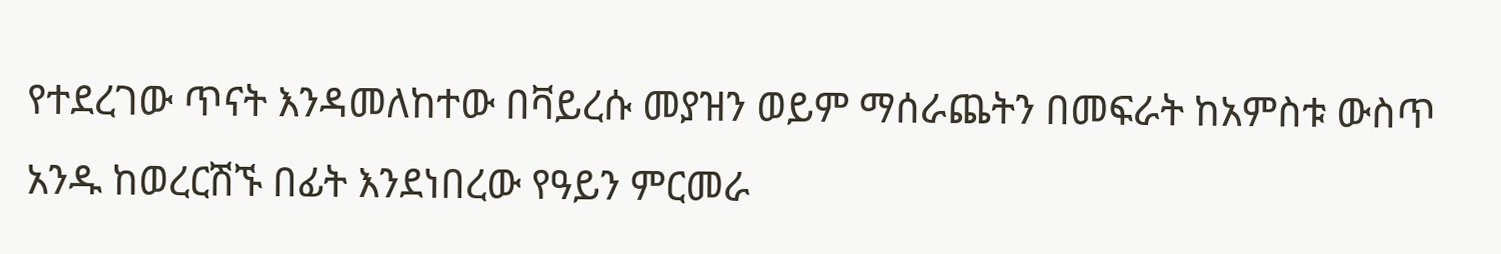የተደረገው ጥናት እንዳመለከተው በቫይረሱ መያዝን ወይም ማሰራጨትን በመፍራት ከአምስቱ ውስጥ አንዱ ከወረርሽኙ በፊት እንደነበረው የዓይን ምርመራ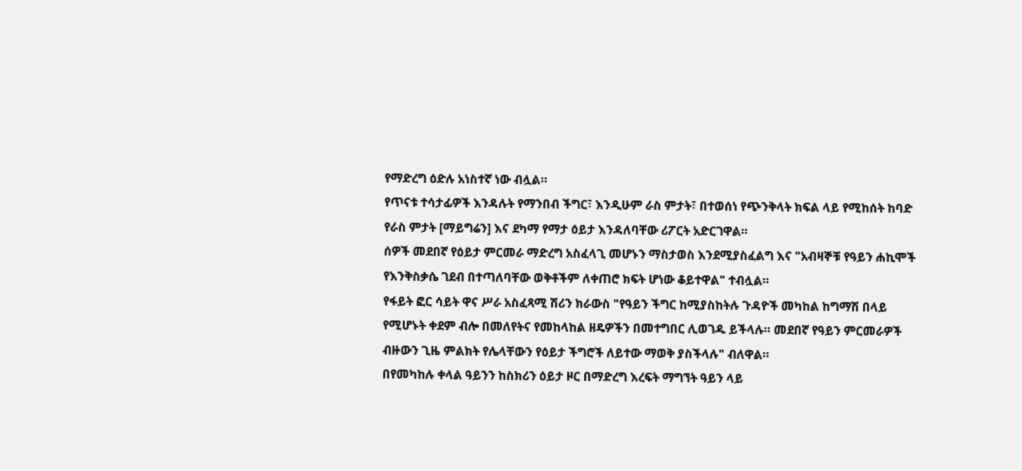የማድረግ ዕድሉ አነስተኛ ነው ብሏል።
የጥናቱ ተሳታፊዎች እንዳሉት የማንበብ ችግር፣ እንዲሁም ራስ ምታት፣ በተወሰነ የጭንቅላት ክፍል ላይ የሚከሰት ከባድ የራስ ምታት [ማይግሬን] እና ደካማ የማታ ዕይታ እንዳለባቸው ሪፖርት አድርገዋል።
ሰዎች መደበኛ የዕይታ ምርመራ ማድረግ አስፈላጊ መሆኑን ማስታወስ እንደሚያስፈልግ እና "አብዛኞቹ የዓይን ሐኪሞች የእንቅስቃሴ ገደብ በተጣለባቸው ወቅቶችም ለቀጠሮ ክፍት ሆነው ቆይተዋል" ተብሏል።
የፋይት ፎር ሳይት ዋና ሥራ አስፈጻሚ ሽሪን ክራውስ "የዓይን ችግር ከሚያስከትሉ ጉዳዮች መካከል ከግማሽ በላይ የሚሆኑት ቀደም ብሎ በመለየትና የመከላከል ዘዴዎችን በመተግበር ሊወገዱ ይችላሉ። መደበኛ የዓይን ምርመራዎች ብዙውን ጊዜ ምልክት የሌላቸውን የዕይታ ችግሮች ለይተው ማወቅ ያስችላሉ" ብለዋል።
በየመካከሉ ቀላል ዓይንን ከስክሪን ዕይታ ዞር በማድረግ እረፍት ማግኘት ዓይን ላይ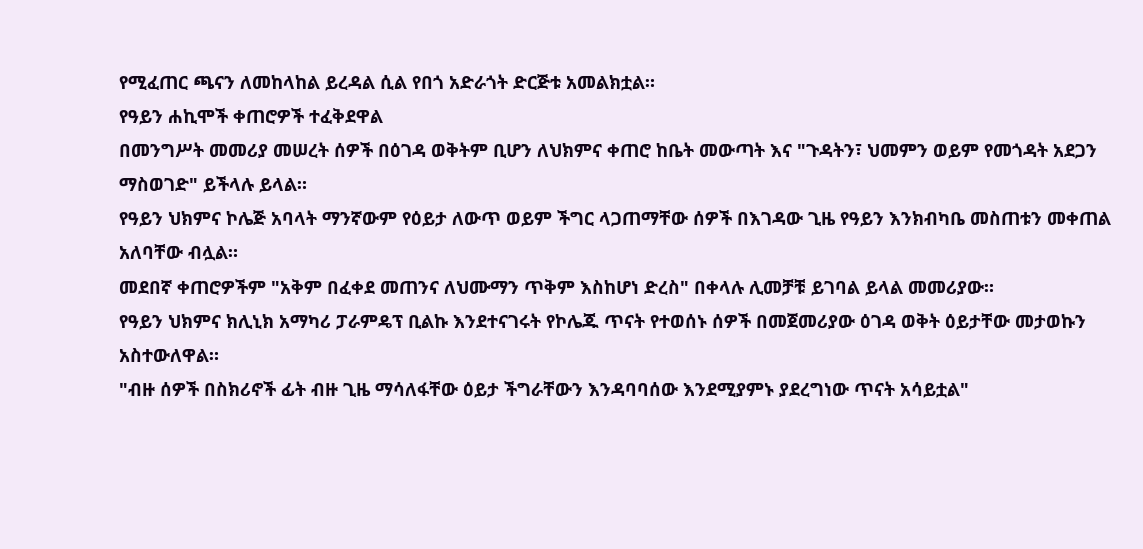የሚፈጠር ጫናን ለመከላከል ይረዳል ሲል የበጎ አድራጎት ድርጅቱ አመልክቷል።
የዓይን ሐኪሞች ቀጠሮዎች ተፈቅደዋል
በመንግሥት መመሪያ መሠረት ሰዎች በዕገዳ ወቅትም ቢሆን ለህክምና ቀጠሮ ከቤት መውጣት እና "ጉዳትን፣ ህመምን ወይም የመጎዳት አደጋን ማስወገድ" ይችላሉ ይላል።
የዓይን ህክምና ኮሌጅ አባላት ማንኛውም የዕይታ ለውጥ ወይም ችግር ላጋጠማቸው ሰዎች በእገዳው ጊዜ የዓይን እንክብካቤ መስጠቱን መቀጠል አለባቸው ብሏል።
መደበኛ ቀጠሮዎችም "አቅም በፈቀደ መጠንና ለህሙማን ጥቅም እስከሆነ ድረስ" በቀላሉ ሊመቻቹ ይገባል ይላል መመሪያው።
የዓይን ህክምና ክሊኒክ አማካሪ ፓራምዴፕ ቢልኩ እንደተናገሩት የኮሌጁ ጥናት የተወሰኑ ሰዎች በመጀመሪያው ዕገዳ ወቅት ዕይታቸው መታወኩን አስተውለዋል።
"ብዙ ሰዎች በስክሪኖች ፊት ብዙ ጊዜ ማሳለፋቸው ዕይታ ችግራቸውን እንዳባባሰው እንደሚያምኑ ያደረግነው ጥናት አሳይቷል"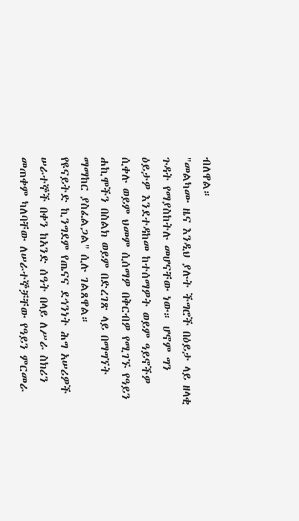ብለዋል።
"መልካሙ ዜና እንዲህ ያሉት ችግሮች በዕይታ ላይ ዘላቂ ጉዳት የማያስከትሉ መሆናቸው ነው። ሆኖም ግን ዕይታዎ እንደተዳከመ ከተሰማዎት ወይም ዓይኖችዎ ሲቀሉ ወይም ህመም ሲሰማዎ በቅርብዎ የሚገኙ የዓይን ሐኪሞችን በስልክ ወይም በድረገጽ ላይ በማግኘት ማማከር ያስፈልጋል" ሲሉ ገልጸዋል።
የዩናይትድ ኪንግደም የጤናና ደኅንነት ሕግ አሠሪዎች ሠራተኞች በቀን ከአንድ ሰዓት በላይ ለሥራ ስክሪን መጠቀም ካለባቸው ለሠራተኞቻቸው የዓይን ምርመራ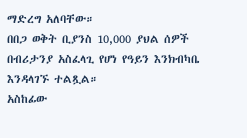ማድረግ አለባቸው።
በበጋ ወቅት ቢያንስ 10,000 ያህል ሰዎች በብሪታንያ አስፈላጊ የሆነ የዓይን እንክብካቤ እንዳላገኙ ተልጿል።
አስከፊው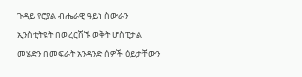ጉዳይ የሮያል ብሔራዊ ዓይነ ስውራን ኢንስቲትዩት በወረርሽኙ ወቅት ሆስፒታል መሄድን በመፍራት አንዳንድ ሰዎች ዕይታቸውን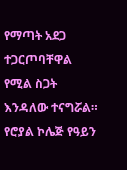የማጣት አደጋ ተጋርጦባቸዋል የሚል ስጋት እንዳለው ተናግሯል።
የሮያል ኮሌጅ የዓይን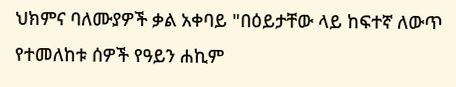ህክምና ባለሙያዎች ቃል አቀባይ "በዕይታቸው ላይ ከፍተኛ ለውጥ የተመለከቱ ሰዎች የዓይን ሐኪም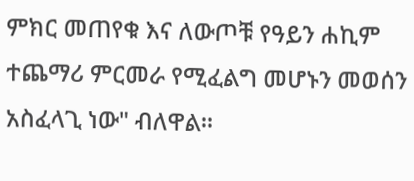ምክር መጠየቁ እና ለውጦቹ የዓይን ሐኪም ተጨማሪ ምርመራ የሚፈልግ መሆኑን መወሰን አስፈላጊ ነው" ብለዋል።